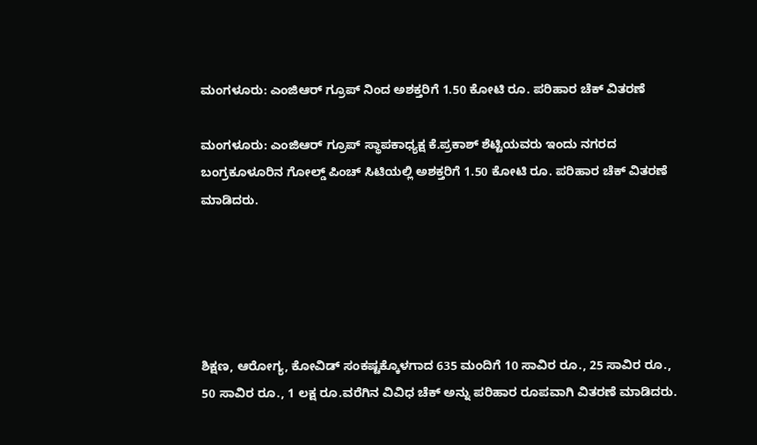ಮಂಗಳೂರು: ಎಂಜಿಆರ್ ಗ್ರೂಪ್ ನಿಂದ ಅಶಕ್ತರಿಗೆ 1.50 ಕೋಟಿ ರೂ. ಪರಿಹಾರ ಚೆಕ್ ವಿತರಣೆ

ಮಂಗಳೂರು: ಎಂಜಿಆರ್ ಗ್ರೂಪ್ ಸ್ಥಾಪಕಾಧ್ಯಕ್ಷ ಕೆ.ಪ್ರಕಾಶ್ ಶೆಟ್ಟಿಯವರು ಇಂದು ನಗರದ ಬಂಗ್ರಕೂಳೂರಿನ ಗೋಲ್ಡ್ ಪಿಂಚ್ ಸಿಟಿಯಲ್ಲಿ ಅಶಕ್ತರಿಗೆ 1.50 ಕೋಟಿ ರೂ. ಪರಿಹಾರ ಚೆಕ್ ವಿತರಣೆ ಮಾಡಿದರು.





ಶಿಕ್ಷಣ, ಆರೋಗ್ಯ, ಕೋವಿಡ್ ಸಂಕಷ್ಟಕ್ಕೊಳಗಾದ 635 ಮಂದಿಗೆ 10 ಸಾವಿರ ರೂ., 25 ಸಾವಿರ ರೂ., 50 ಸಾವಿರ ರೂ., 1 ಲಕ್ಷ ರೂ.ವರೆಗಿನ ವಿವಿಧ ಚೆಕ್ ಅನ್ನು ಪರಿಹಾರ ರೂಪವಾಗಿ ವಿತರಣೆ ಮಾಡಿದರು.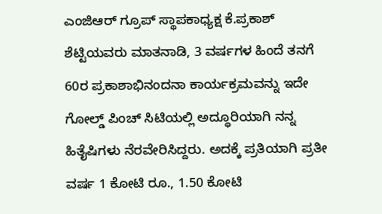ಎಂಜಿಆರ್ ಗ್ರೂಪ್ ಸ್ಥಾಪಕಾಧ್ಯಕ್ಷ ಕೆ.ಪ್ರಕಾಶ್ ಶೆಟ್ಟಿಯವರು ಮಾತನಾಡಿ, 3 ವರ್ಷಗಳ ಹಿಂದೆ ತನಗೆ 60ರ ಪ್ರಕಾಶಾಭಿನಂದನಾ ಕಾರ್ಯಕ್ರಮವನ್ನು ಇದೇ ಗೋಲ್ಡ್ ಪಿಂಚ್ ಸಿಟಿಯಲ್ಲಿ ಅದ್ಧೂರಿಯಾಗಿ ನನ್ನ ಹಿತೈಷಿಗಳು ನೆರವೇರಿಸಿದ್ದರು‌. ಅದಕ್ಕೆ ಪ್ರತಿಯಾಗಿ ಪ್ರತೀ ವರ್ಷ 1 ಕೋಟಿ ರೂ., 1.50 ಕೋಟಿ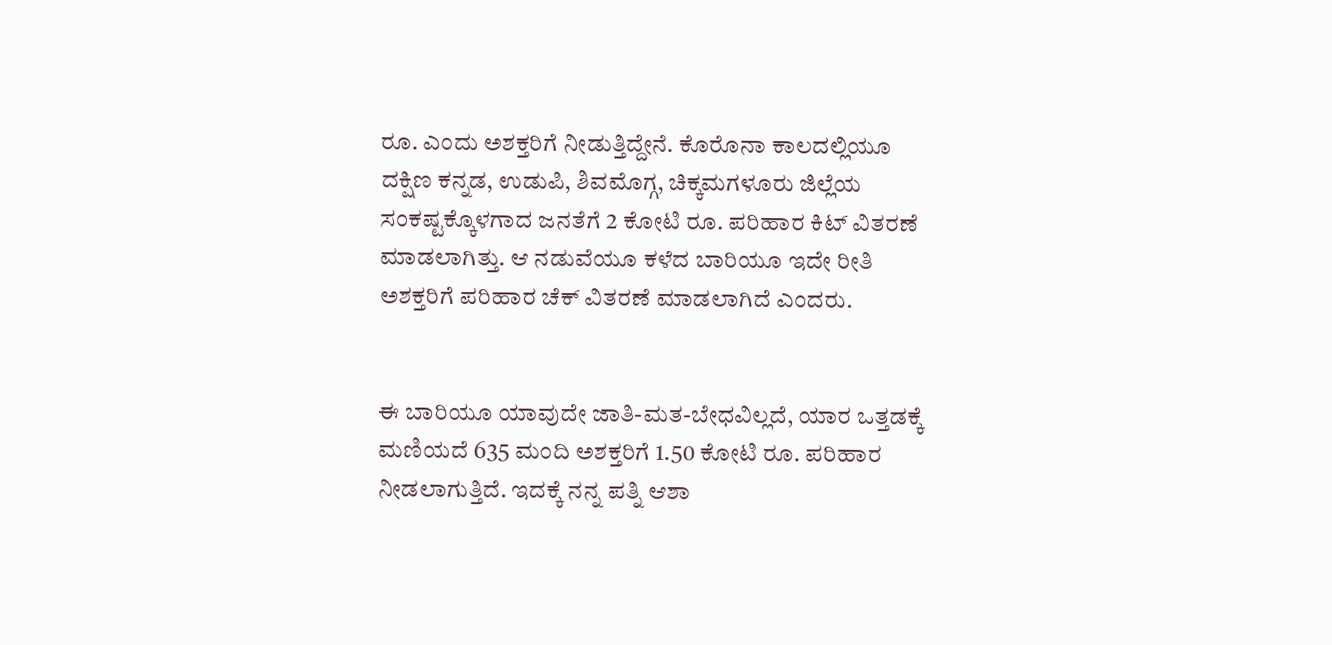ರೂ. ಎಂದು ಅಶಕ್ತರಿಗೆ ನೀಡುತ್ತಿದ್ದೇನೆ. ಕೊರೊನಾ ಕಾಲದಲ್ಲಿಯೂ ದಕ್ಷಿಣ ಕನ್ನಡ, ಉಡುಪಿ, ಶಿವಮೊಗ್ಗ, ಚಿಕ್ಕಮಗಳೂರು ಜಿಲ್ಲೆಯ ಸಂಕಷ್ಟಕ್ಕೊಳಗಾದ ಜನತೆಗೆ 2 ಕೋಟಿ ರೂ. ಪರಿಹಾರ ಕಿಟ್ ವಿತರಣೆ ಮಾಡಲಾಗಿತ್ತು. ಆ ನಡುವೆಯೂ‌ ಕಳೆದ ಬಾರಿಯೂ ಇದೇ ರೀತಿ ಅಶಕ್ತರಿಗೆ ಪರಿಹಾರ ಚೆಕ್ ವಿತರಣೆ ಮಾಡಲಾಗಿದೆ ಎಂದರು.


ಈ ಬಾರಿಯೂ ಯಾವುದೇ ಜಾತಿ-ಮತ-ಬೇಧವಿಲ್ಲದೆ, ಯಾರ ಒತ್ತಡಕ್ಕೆ ಮಣಿಯದೆ 635 ಮಂದಿ ಅಶಕ್ತರಿಗೆ 1.50 ಕೋಟಿ ರೂ. ಪರಿಹಾರ ನೀಡಲಾಗುತ್ತಿದೆ. ಇದಕ್ಕೆ ನನ್ನ ಪತ್ನಿ ಆಶಾ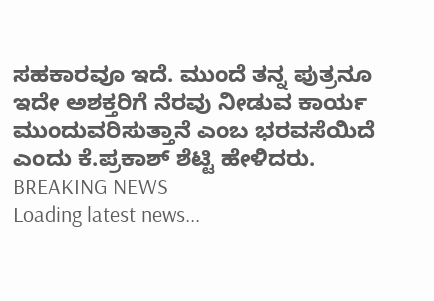ಸಹಕಾರವೂ ಇದೆ‌. ಮುಂದೆ ತನ್ನ ಪುತ್ರನೂ ಇದೇ ಅಶಕ್ತರಿಗೆ ನೆರವು ನೀಡುವ ಕಾರ್ಯ ಮುಂದುವರಿಸುತ್ತಾನೆ ಎಂಬ ಭರವಸೆಯಿದೆ ಎಂದು ಕೆ.ಪ್ರಕಾಶ್ ಶೆಟ್ಟಿ ಹೇಳಿದರು.
BREAKING NEWS
Loading latest news...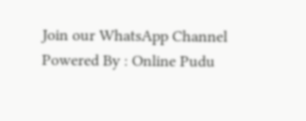Join our WhatsApp Channel Powered By : Online Pudu